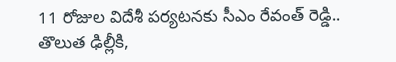11 రోజుల విదేశీ పర్యటనకు సీఎం రేవంత్ రెడ్డి.. తొలుత ఢిల్లీకి,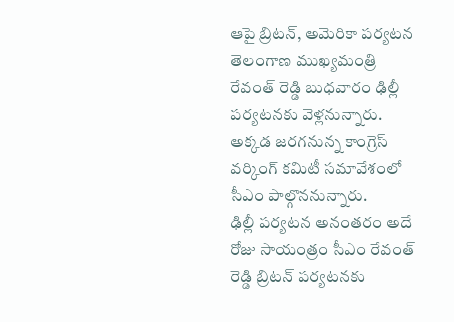ఆపై బ్రిటన్, అమెరికా పర్యటన
తెలంగాణ ముఖ్యమంత్రి రేవంత్ రెడ్డి బుధవారం ఢిల్లీ పర్యటనకు వెళ్లనున్నారు. అక్కడ జరగనున్న కాంగ్రెస్ వర్కింగ్ కమిటీ సమావేశంలో సీఎం పాల్గొననున్నారు.
ఢిల్లీ పర్యటన అనంతరం అదే రోజు సాయంత్రం సీఎం రేవంత్ రెడ్డి బ్రిటన్ పర్యటనకు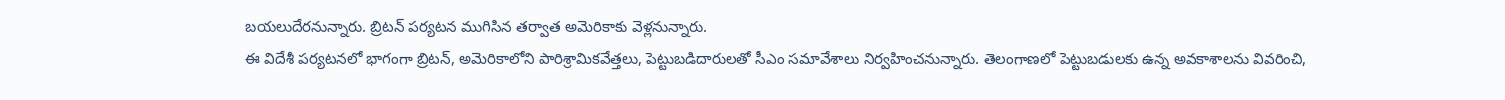బయలుదేరనున్నారు. బ్రిటన్ పర్యటన ముగిసిన తర్వాత అమెరికాకు వెళ్లనున్నారు.
ఈ విదేశీ పర్యటనలో భాగంగా బ్రిటన్, అమెరికాలోని పారిశ్రామికవేత్తలు, పెట్టుబడిదారులతో సీఎం సమావేశాలు నిర్వహించనున్నారు. తెలంగాణలో పెట్టుబడులకు ఉన్న అవకాశాలను వివరించి,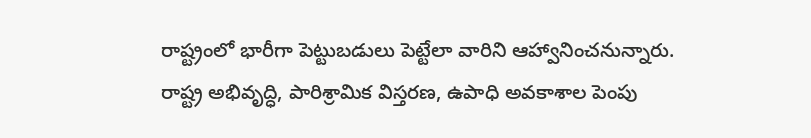రాష్ట్రంలో భారీగా పెట్టుబడులు పెట్టేలా వారిని ఆహ్వానించనున్నారు.
రాష్ట్ర అభివృద్ధి, పారిశ్రామిక విస్తరణ, ఉపాధి అవకాశాల పెంపు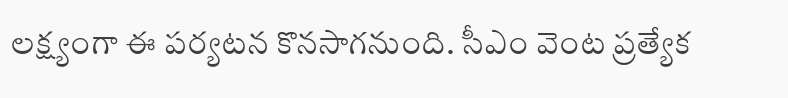లక్ష్యంగా ఈ పర్యటన కొనసాగనుంది. సీఎం వెంట ప్రత్యేక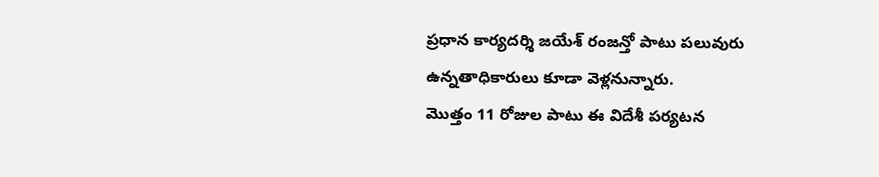ప్రధాన కార్యదర్శి జయేశ్ రంజన్తో పాటు పలువురు ఉన్నతాధికారులు కూడా వెళ్లనున్నారు.
మొత్తం 11 రోజుల పాటు ఈ విదేశీ పర్యటన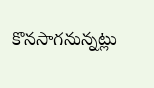కొనసాగనున్నట్లు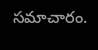సమాచారం.